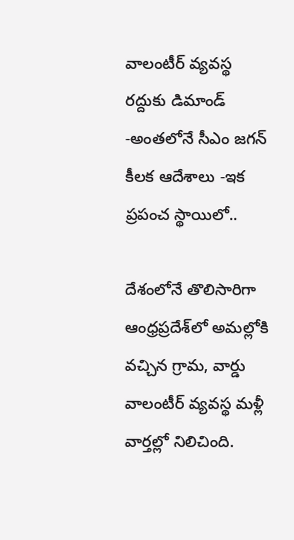వాలంటీర్ వ్యవస్థ రద్దుకు డిమాండ్ -అంతలోనే సీఎం జగన్ కీలక ఆదేశాలు -ఇక ప్రపంచ స్థాయిలో..

దేశంలోనే తొలిసారిగా ఆంధ్రప్రదేశ్‌లో అమల్లోకి వచ్చిన గ్రామ, వార్డు వాలంటీర్ వ్యవస్థ మళ్లీ వార్తల్లో నిలిచింది.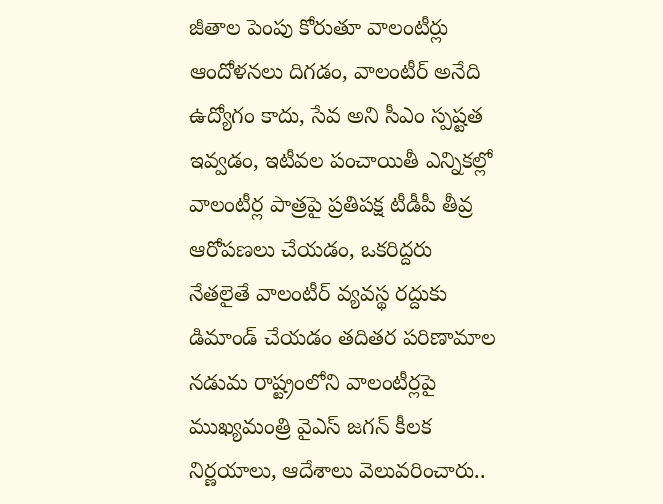జీతాల పెంపు కోరుతూ వాలంటీర్లు ఆందోళనలు దిగడం, వాలంటీర్ అనేది ఉద్యోగం కాదు, సేవ అని సీఎం స్పష్టత ఇవ్వడం, ఇటీవల పంచాయితీ ఎన్నికల్లో వాలంటీర్ల పాత్రపై ప్రతిపక్ష టీడీపీ తీవ్ర ఆరోపణలు చేయడం, ఒకరిద్దరు నేతలైతే వాలంటీర్ వ్యవస్థ రద్దుకు డిమాండ్ చేయడం తదితర పరిణామాల నడుమ రాష్ట్రంలోని వాలంటీర్లపై ముఖ్యమంత్రి వైఎస్ జగన్ కీలక నిర్ణయాలు, ఆదేశాలు వెలువరించారు..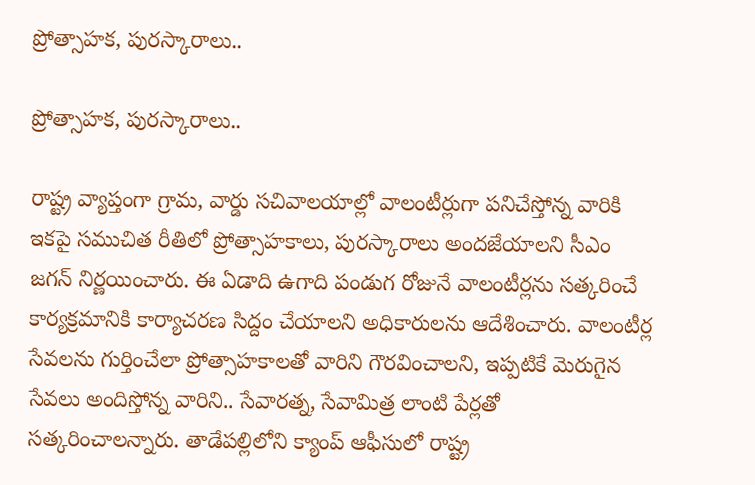ప్రోత్సాహక, పురస్కారాలు..

ప్రోత్సాహక, పురస్కారాలు..

రాష్ట్ర వ్యాప్తంగా గ్రామ, వార్డు సచివాలయాల్లో వాలంటీర్లుగా పనిచేస్తోన్న వారికి ఇకపై సముచిత రీతిలో ప్రోత్సాహకాలు, పురస్కారాలు అందజేయాలని సీఎం జగన్ నిర్ణయించారు. ఈ ఏడాది ఉగాది పండుగ రోజునే వాలంటీర్లను సత్కరించే కార్యక్రమానికి కార్యాచరణ సిద్దం చేయాలని అధికారులను ఆదేశించారు. వాలంటీర్ల సేవలను గుర్తించేలా ప్రోత్సాహకాలతో వారిని గౌరవించాలని, ఇప్పటికే మెరుగైన సేవలు అందిస్తోన్న వారిని.. సేవారత్న, సేవామిత్ర లాంటి పేర్లతో సత్కరించాలన్నారు. తాడేపల్లిలోని క్యాంప్ ఆఫీసులో రాష్ట్ర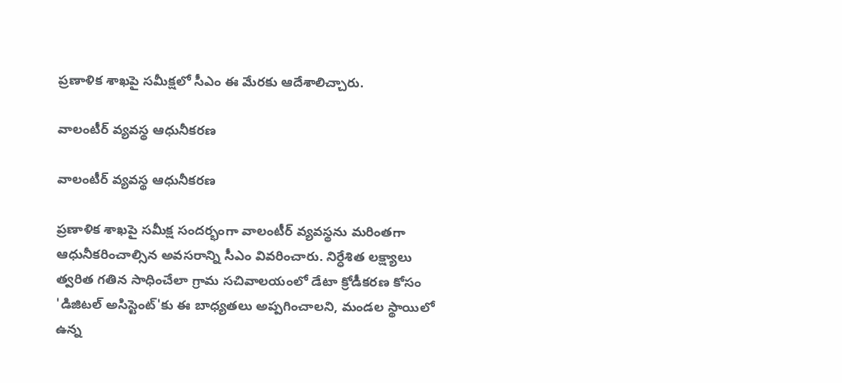ప్రణాళిక శాఖపై సమీక్షలో సీఎం ఈ మేరకు ఆదేశాలిచ్చారు.

వాలంటీర్ వ్యవస్థ ఆధునీకరణ

వాలంటీర్ వ్యవస్థ ఆధునీకరణ

ప్రణాళిక శాఖపై సమీక్ష సందర్భంగా వాలంటీర్ వ్యవస్థను మరింతగా ఆధునీకరించాల్సిన అవసరాన్ని సీఎం వివరించారు. నిర్ధేశిత లక్ష్యాలు త్వరిత గతిన సాధించేలా గ్రామ సచివాలయంలో డేటా క్రోడీకరణ కోసం 'డిజిటల్‌ అసిస్టెంట్‌'కు ఈ బాధ్యతలు అప్పగించాలని, మండల స్థాయిలో ఉన్న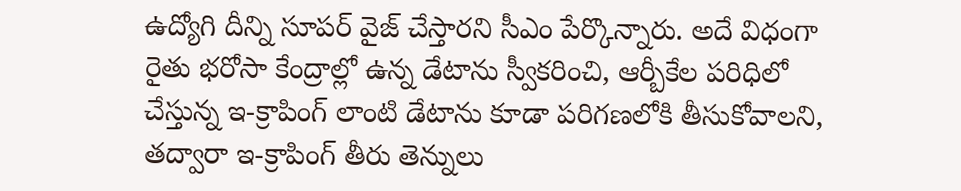ఉద్యోగి దీన్ని సూపర్‌ వైజ్‌ చేస్తారని సీఎం పేర్కొన్నారు. అదే విధంగా రైతు భరోసా కేంద్రాల్లో ఉన్న డేటాను స్వీకరించి, ఆర్బీకేల పరిధిలో చేస్తున్న ఇ-క్రాపింగ్‌ లాంటి డేటాను కూడా పరిగణలోకి తీసుకోవాలని, తద్వారా ఇ-క్రాపింగ్‌ తీరు తెన్నులు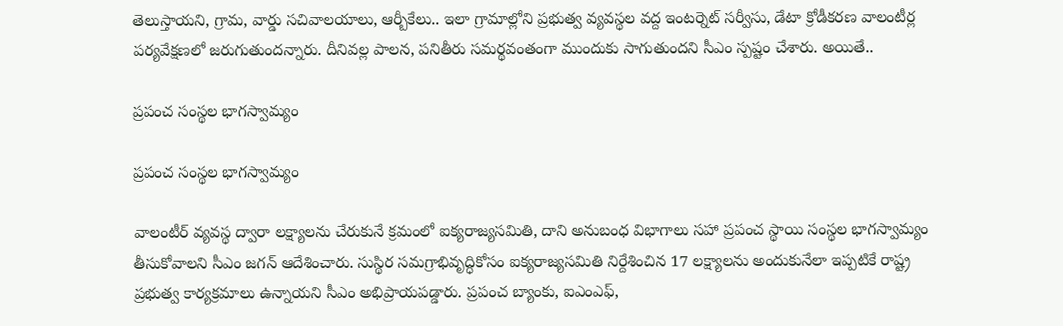తెలుస్తాయని, గ్రామ, వార్డు సచివాలయాలు, ఆర్బీకేలు.. ఇలా గ్రామాల్లోని ప్రభుత్వ వ్యవస్థల వద్ద ఇంటర్నెట్‌ సర్వీసు, డేటా క్రోడీకరణ వాలంటీర్ల పర్యవేక్షణలో జరుగుతుందన్నారు. దీనివల్ల పాలన, పనితీరు సమర్థవంతంగా ముందుకు సాగుతుందని సీఎం స్పష్టం చేశారు. అయితే..

ప్రపంచ సంస్థల భాగస్వామ్యం

ప్రపంచ సంస్థల భాగస్వామ్యం

వాలంటీర్ వ్యవస్థ ద్వారా లక్ష్యాలను చేరుకునే క్రమంలో ఐక్యరాజ్యసమితి, దాని అనుబంధ విభాగాలు సహా ప్రపంచ స్థాయి సంస్థల భాగస్వామ్యం తీసుకోవాలని సీఎం జగన్ ఆదేశించారు. సుస్థిర సమగ్రాభివృద్ధికోసం ఐక్యరాజ్యసమితి నిర్దేశించిన 17 లక్ష్యాలను అందుకునేలా ఇప్పటికే రాష్ట్ర ప్రభుత్వ కార్యక్రమాలు ఉన్నాయని సీఎం అభిప్రాయపడ్డారు. ప్రపంచ బ్యాంకు, ఐఎంఎఫ్,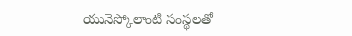యునెస్కోలాంటి సంస్థలతో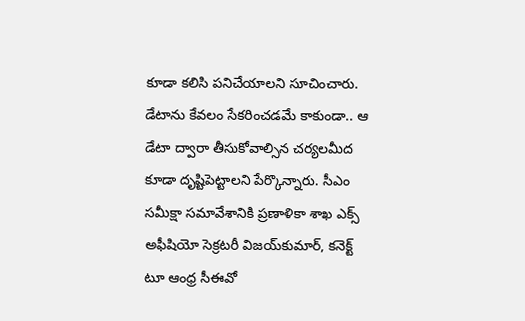కూడా కలిసి పనిచేయాలని సూచించారు. డేటాను కేవలం సేకరించడమే కాకుండా.. ఆ డేటా ద్వారా తీసుకోవాల్సిన చర్యలమీద కూడా దృష్టిపెట్టాలని పేర్కొన్నారు. సీఎం సమీక్షా సమావేశానికి ప్రణాళికా శాఖ ఎక్స్‌ అఫీషియో సెక్రటరీ విజయ్‌కుమార్, కనెక్ట్‌ టూ ఆంధ్ర సీఈవో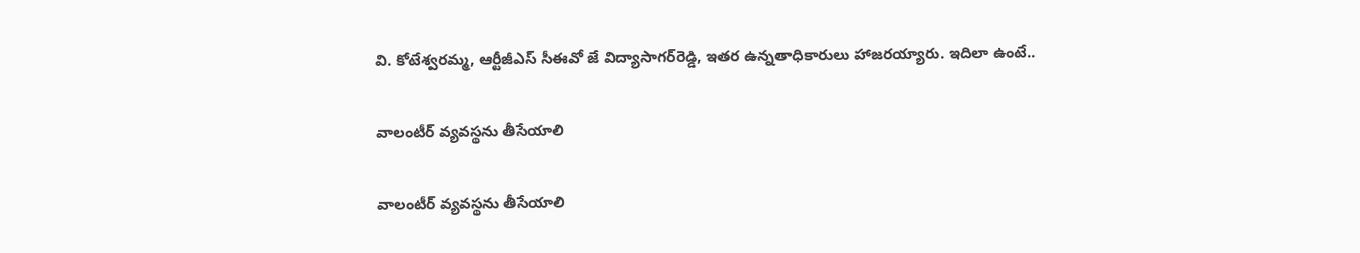వి. కోటేశ్వరమ్మ, ఆర్టీజీఎస్‌ సీఈవో జే విద్యాసాగర్‌రెడ్డి, ఇతర ఉన్నతాధికారులు హాజరయ్యారు. ఇదిలా ఉంటే..

వాలంటీర్ వ్యవస్థను తీసేయాలి

వాలంటీర్ వ్యవస్థను తీసేయాలి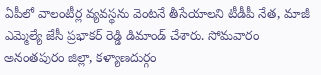ఏపీలో వాలంటీర్ల వ్యవస్థను వెంటనే తీసేయాలని టీడీపీ నేత, మాజీ ఎమ్మెల్యే జేసీ ప్రభాకర్ రెడ్డి డిమాండ్ చేశారు. సోమవారం అనంతపురం జిల్లా, కళ్యాణదుర్గం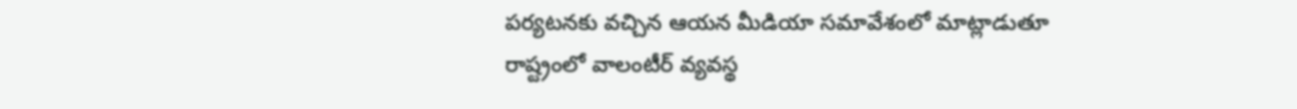పర్యటనకు వచ్చిన ఆయన మీడియా సమావేశంలో మాట్లాడుతూ రాష్ట్రంలో వాలంటీర్ వ్యవస్థ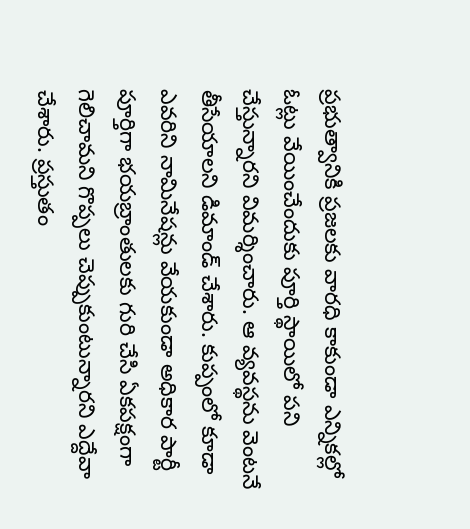ప్రభుత్వానికి ప్రజలకు వారధి కాకుండా ఎన్నికల్లో ఓట్లు వేయించేందుకు పూర్తి స్థాయిలో పని చేస్తున్నారని విమర్శించారు. ఆ వ్యవస్థను వెంటనే తీసేయాలని డిమాండ్ చేశారు. కుప్పంలో కూడా ఎవరిని నామినేషన్లు వేయకుండా అధికార పార్టీ పూర్తిగా భయబ్రాంతులకు గురి చేసి ఏకపక్షంగా గెలిచామని గొప్పలు చెప్పుకుంటున్నారని ఎద్దేవా చేశారు. ప్రస్తుతం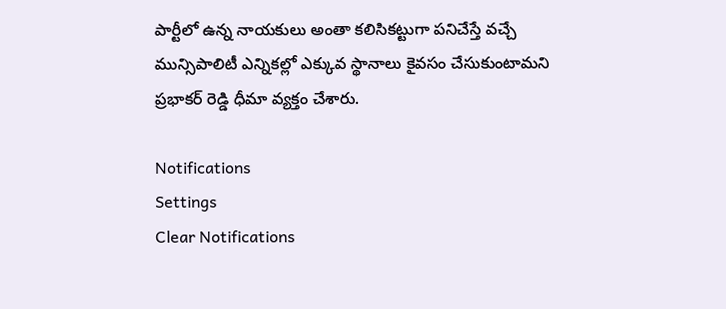పార్టీలో ఉన్న నాయకులు అంతా కలిసికట్టుగా పనిచేస్తే వచ్చే మున్సిపాలిటీ ఎన్నికల్లో ఎక్కువ స్థానాలు కైవసం చేసుకుంటామని ప్రభాకర్ రెడ్డి ధీమా వ్యక్తం చేశారు.

Notifications
Settings
Clear Notifications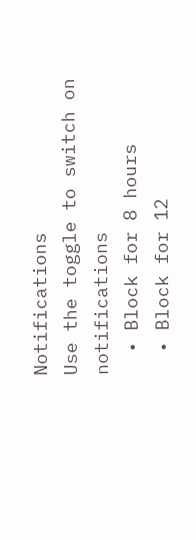Notifications
Use the toggle to switch on notifications
  • Block for 8 hours
  • Block for 12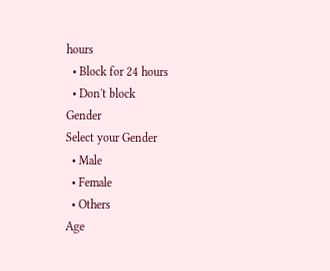hours
  • Block for 24 hours
  • Don't block
Gender
Select your Gender
  • Male
  • Female
  • Others
Age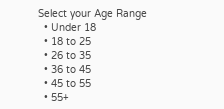Select your Age Range
  • Under 18
  • 18 to 25
  • 26 to 35
  • 36 to 45
  • 45 to 55
  • 55+